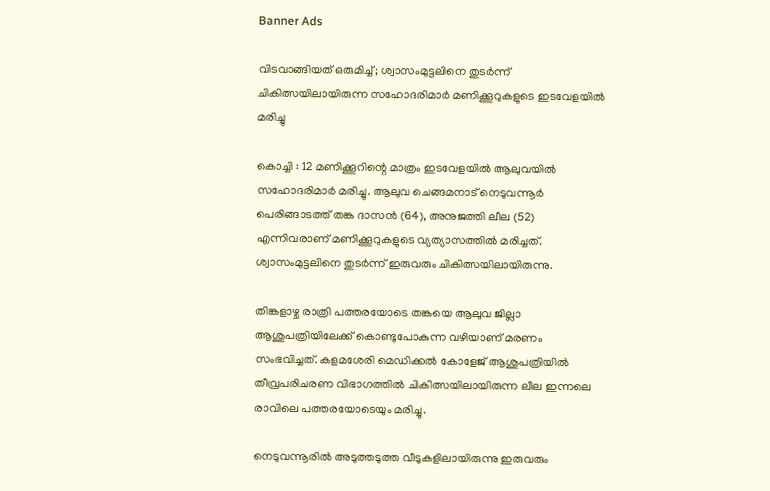Banner Ads

വിടവാങ്ങിയത് ഒരുമിച്ച്; ശ്വാസംമുട്ടലിനെ തുടർന്ന് ചികിത്സയിലായിരുന്ന സഹോദരിമാർ മണിക്കൂറുകളുടെ ഇടവേളയിൽ മരിച്ചു

കൊച്ചി : 12 മണിക്കൂറിന്റെ മാത്രം ഇടവേളയിൽ ആലുവയിൽ സഹോദരിമാർ മരിച്ചു. ആലുവ ചെങ്ങമനാട് നെടുവന്നൂർ പെരിങ്ങാടത്ത് തങ്ക ദാസൻ (64), അനുജത്തി ലീല (52) എന്നിവരാണ് മണിക്കൂറുകളുടെ വ്യത്യാസത്തിൽ മരിച്ചത്. ശ്വാസംമുട്ടലിനെ തുടർന്ന് ഇരുവരും ചികിത്സയിലായിരുന്നു.

തിങ്കളാഴ്ച രാത്രി പത്തരയോടെ തങ്കയെ ആലുവ ജില്ലാ ആശുപത്രിയിലേക്ക് കൊണ്ടുപോകുന്ന വഴിയാണ് മരണം സംഭവിച്ചത്. കളമശേരി മെഡിക്കൽ കോളേജ് ആശുപത്രിയിൽ തീവ്രപരിചരണ വിഭാഗത്തിൽ ചികിത്സയിലായിരുന്ന ലീല ഇന്നലെ രാവിലെ പത്തരയോടെയും മരിച്ചു.

നെടുവന്നൂരിൽ അടുത്തടുത്ത വീടുകളിലായിരുന്നു ഇരുവരും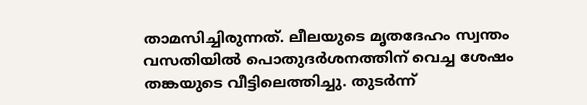താമസിച്ചിരുന്നത്. ലീലയുടെ മൃതദേഹം സ്വന്തം വസതിയിൽ പൊതുദർശനത്തിന് വെച്ച ശേഷം തങ്കയുടെ വീട്ടിലെത്തിച്ചു. തുടർന്ന്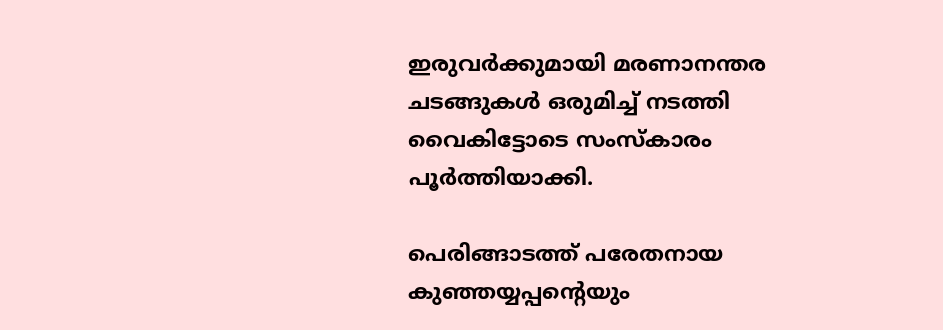ഇരുവർക്കുമായി മരണാനന്തര ചടങ്ങുകൾ ഒരുമിച്ച് നടത്തി വൈകിട്ടോടെ സംസ്കാരം പൂർത്തിയാക്കി.

പെരിങ്ങാടത്ത് പരേതനായ കുഞ്ഞയ്യപ്പന്റെയും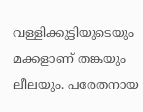വള്ളിക്കുട്ടിയുടെയും മക്കളാണ് തങ്കയും ലീലയും. പരേതനായ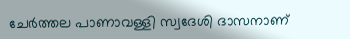ചേർത്തല പാണാവള്ളി സ്വദേശി ദാസനാണ്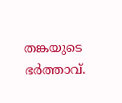തങ്കയുടെ ഭർത്താവ്.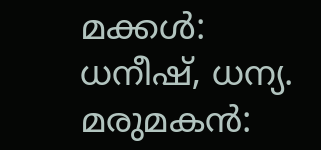മക്കൾ: ധനീഷ്, ധന്യ. മരുമകൻ: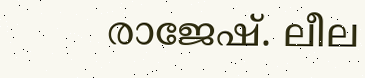രാജേഷ്. ലീല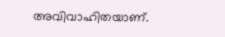അവിവാഹിതയാണ്.